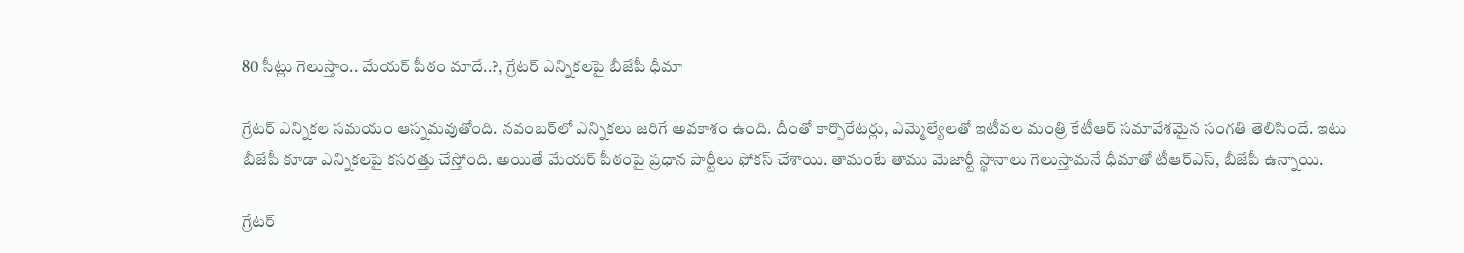80 సీట్లు గెలుస్తాం.. మేయర్ పీఠం మాదే..?, గ్రేటర్ ఎన్నికలపై బీజేపీ ధీమా

గ్రేటర్ ఎన్నికల సమయం ఆస్నమవుతోంది. నవంబర్‌లో ఎన్నికలు జరిగే అవకాశం ఉంది. దీంతో కార్పొరేటర్లు, ఎమ్మెల్యేలతో ఇటీవల మంత్రి కేటీఆర్ సమావేశమైన సంగతి తెలిసిందే. ఇటు బీజేపీ కూడా ఎన్నికలపై కసరత్తు చేస్తోంది. అయితే మేయర్ పీఠంపై ప్రధాన పార్టీలు ఫోకస్ చేశాయి. తామంటే తాము మెజార్టీ స్థానాలు గెలుస్తామనే ధీమాతో టీఆర్ఎస్, బీజేపీ ఉన్నాయి.

గ్రేటర్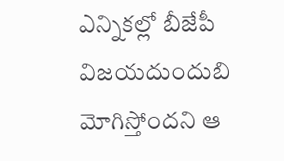ఎన్నికల్లో బీజేపీ విజయదుందుబి మోగిస్తోందని ఆ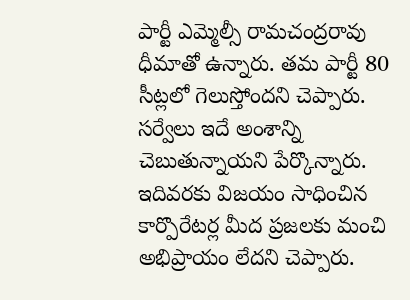పార్టీ ఎమ్మెల్సీ రామచంద్రరావు ధీమాతో ఉన్నారు. తమ పార్టీ 80 సీట్లలో గెలుస్తోందని చెప్పారు. సర్వేలు ఇదే అంశాన్ని చెబుతున్నాయని పేర్కొన్నారు. ఇదివరకు విజయం సాధించిన కార్పొరేటర్ల మీద ప్రజలకు మంచి అభిప్రాయం లేదని చెప్పారు.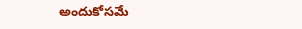అందుకోసమే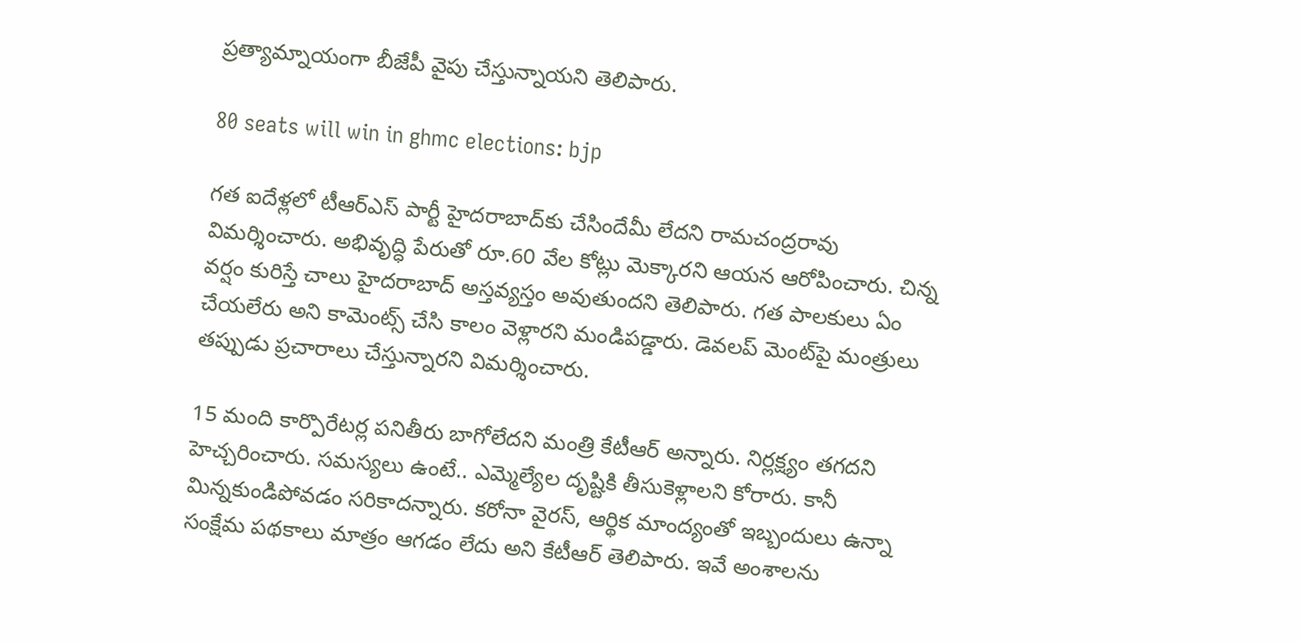ప్రత్యామ్నాయంగా బీజేపీ వైపు చేస్తున్నాయని తెలిపారు.

80 seats will win in ghmc elections: bjp

గత ఐదేళ్లలో టీఆర్ఎస్ పార్టీ హైదరాబాద్‌కు చేసిందేమీ లేదని రామచంద్రరావు విమర్శించారు. అభివృద్ధి పేరుతో రూ.60 వేల కోట్లు మెక్కారని ఆయన ఆరోపించారు. చిన్న వర్షం కురిస్తే చాలు హైదరాబాద్ అస్తవ్యస్తం అవుతుందని తెలిపారు. గత పాలకులు ఏం చేయలేరు అని కామెంట్స్ చేసి కాలం వెళ్లారని మండిపడ్డారు. డెవలప్ మెంట్‌పై మంత్రులు తప్పుడు ప్రచారాలు చేస్తున్నారని విమర్శించారు.

15 మంది కార్పొరేటర్ల పనితీరు బాగోలేదని మంత్రి కేటీఆర్ అన్నారు. నిర్లక్ష్యం తగదని హెచ్చరించారు. సమస్యలు ఉంటే.. ఎమ్మెల్యేల దృష్టికి తీసుకెళ్లాలని కోరారు. కానీ మిన్నకుండిపోవడం సరికాదన్నారు. కరోనా వైరస్, ఆర్థిక మాంద్యంతో ఇబ్బందులు ఉన్నా సంక్షేమ పథకాలు మాత్రం ఆగడం లేదు అని కేటీఆర్ తెలిపారు. ఇవే అంశాలను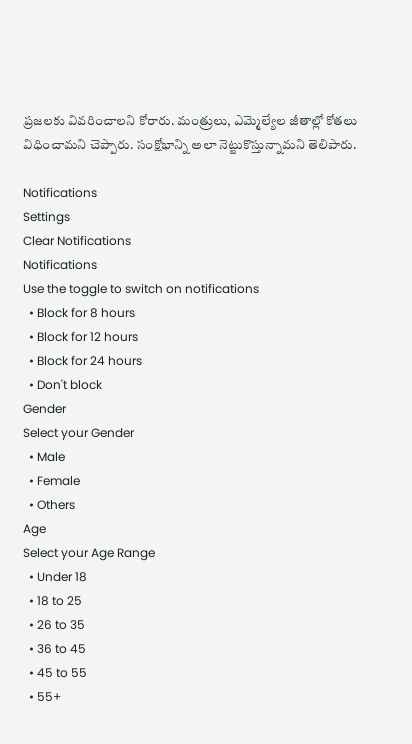ప్రజలకు వివరించాలని కోరారు. మంత్రులు, ఎమ్మెల్యేల జీతాల్లో కోతలు విధించామని చెప్పారు. సంక్షోభాన్ని అలా నెట్టుకొస్తున్నామని తెలిపారు.

Notifications
Settings
Clear Notifications
Notifications
Use the toggle to switch on notifications
  • Block for 8 hours
  • Block for 12 hours
  • Block for 24 hours
  • Don't block
Gender
Select your Gender
  • Male
  • Female
  • Others
Age
Select your Age Range
  • Under 18
  • 18 to 25
  • 26 to 35
  • 36 to 45
  • 45 to 55
  • 55+